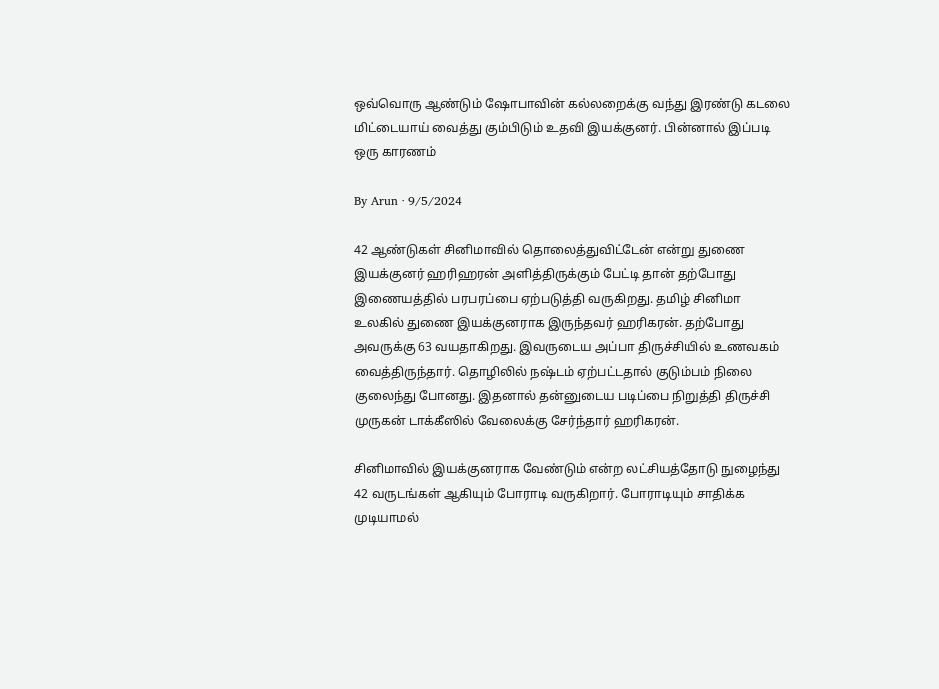ஒவ்வொரு ஆண்டும் ஷோபாவின் கல்லறைக்கு வந்து இரண்டு கடலை மிட்டையாய் வைத்து கும்பிடும் உதவி இயக்குனர். பின்னால் இப்படி ஒரு காரணம்

By Arun · 9/5/2024

42 ஆண்டுகள் சினிமாவில் தொலைத்துவிட்டேன் என்று துணை இயக்குனர் ஹரிஹரன் அளித்திருக்கும் பேட்டி தான் தற்போது இணையத்தில் பரபரப்பை ஏற்படுத்தி வருகிறது. தமிழ் சினிமா உலகில் துணை இயக்குனராக இருந்தவர் ஹரிகரன். தற்போது அவருக்கு 63 வயதாகிறது. இவருடைய அப்பா திருச்சியில் உணவகம் வைத்திருந்தார். தொழிலில் நஷ்டம் ஏற்பட்டதால் குடும்பம் நிலை குலைந்து போனது. இதனால் தன்னுடைய படிப்பை நிறுத்தி திருச்சி முருகன் டாக்கீஸில் வேலைக்கு சேர்ந்தார் ஹரிகரன்.

சினிமாவில் இயக்குனராக வேண்டும் என்ற லட்சியத்தோடு நுழைந்து 42 வருடங்கள் ஆகியும் போராடி வருகிறார். போராடியும் சாதிக்க முடியாமல்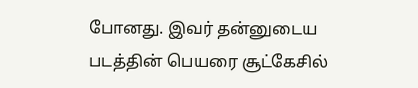போனது. இவர் தன்னுடைய படத்தின் பெயரை சூட்கேசில்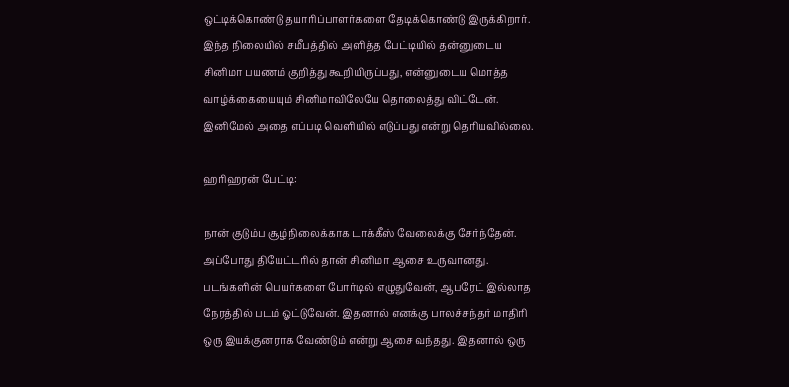ஒட்டிக்கொண்டு தயாரிப்பாளர்களை தேடிக்கொண்டு இருக்கிறார். இந்த நிலையில் சமீபத்தில் அளித்த பேட்டியில் தன்னுடைய சினிமா பயணம் குறித்து கூறியிருப்பது, என்னுடைய மொத்த வாழ்க்கையையும் சினிமாவிலேயே தொலைத்து விட்டேன். இனிமேல் அதை எப்படி வெளியில் எடுப்பது என்று தெரியவில்லை.

ஹரிஹரன் பேட்டி:

நான் குடும்ப சூழ்நிலைக்காக டாக்கீஸ் வேலைக்கு சேர்ந்தேன். அப்போது தியேட்டரில் தான் சினிமா ஆசை உருவானது. படங்களின் பெயர்களை போர்டில் எழுதுவேன், ஆபரேட் இல்லாத நேரத்தில் படம் ஓட்டுவேன். இதனால் எனக்கு பாலச்சந்தர் மாதிரி ஒரு இயக்குனராக வேண்டும் என்று ஆசை வந்தது. இதனால் ஒரு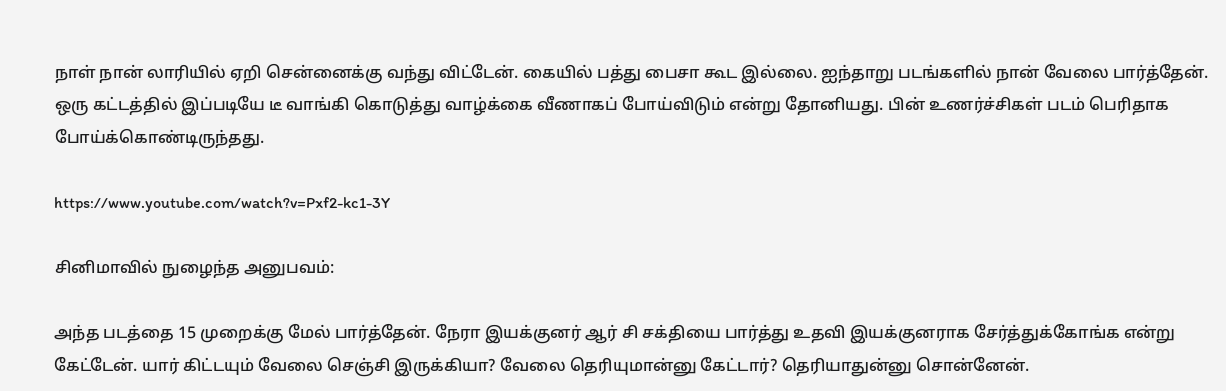நாள் நான் லாரியில் ஏறி சென்னைக்கு வந்து விட்டேன். கையில் பத்து பைசா கூட இல்லை. ஐந்தாறு படங்களில் நான் வேலை பார்த்தேன். ஒரு கட்டத்தில் இப்படியே டீ வாங்கி கொடுத்து வாழ்க்கை வீணாகப் போய்விடும் என்று தோனியது. பின் உணர்ச்சிகள் படம் பெரிதாக போய்க்கொண்டிருந்தது.

https://www.youtube.com/watch?v=Pxf2-kc1-3Y

சினிமாவில் நுழைந்த அனுபவம்:

அந்த படத்தை 15 முறைக்கு மேல் பார்த்தேன். நேரா இயக்குனர் ஆர் சி சக்தியை பார்த்து உதவி இயக்குனராக சேர்த்துக்கோங்க என்று கேட்டேன். யார் கிட்டயும் வேலை செஞ்சி இருக்கியா? வேலை தெரியுமான்னு கேட்டார்? தெரியாதுன்னு சொன்னேன்.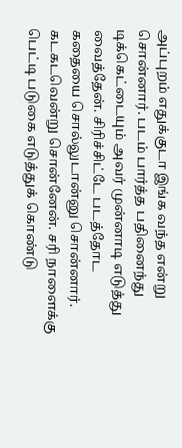அப்புறம் எதுக்குடா இங்க வந்த என்று சொன்னார். படம் பார்த்த பதினைந்து டிக்கெட்டையும் அவர் முன்னாடி எடுத்து வைத்தேன். சிரிச்சிட்டே படத்தோட கதையை சொல்லுடான்னு சொன்னார். கடகடவென்று சொன்னேன். சரி நாளைக்கு பெட்டி படுகை எடுத்துக் கொண்டு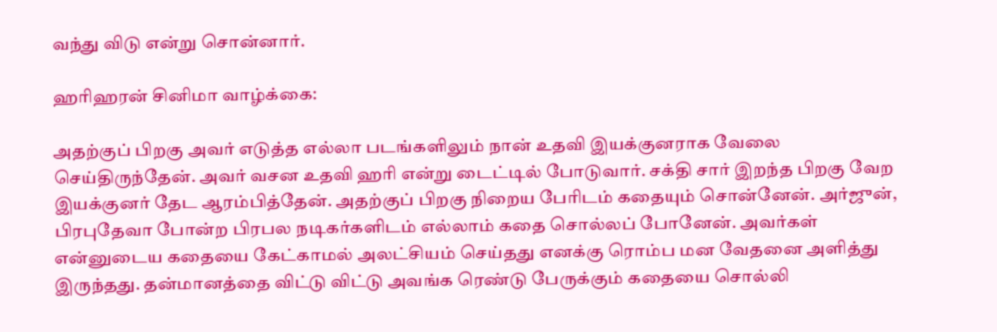வந்து விடு என்று சொன்னார்.

ஹரிஹரன் சினிமா வாழ்க்கை:

அதற்குப் பிறகு அவர் எடுத்த எல்லா படங்களிலும் நான் உதவி இயக்குனராக வேலை செய்திருந்தேன். அவர் வசன உதவி ஹரி என்று டைட்டில் போடுவார். சக்தி சார் இறந்த பிறகு வேற இயக்குனர் தேட ஆரம்பித்தேன். அதற்குப் பிறகு நிறைய பேரிடம் கதையும் சொன்னேன். அர்ஜுன், பிரபுதேவா போன்ற பிரபல நடிகர்களிடம் எல்லாம் கதை சொல்லப் போனேன். அவர்கள் என்னுடைய கதையை கேட்காமல் அலட்சியம் செய்தது எனக்கு ரொம்ப மன வேதனை அளித்து இருந்தது. தன்மானத்தை விட்டு விட்டு அவங்க ரெண்டு பேருக்கும் கதையை சொல்லி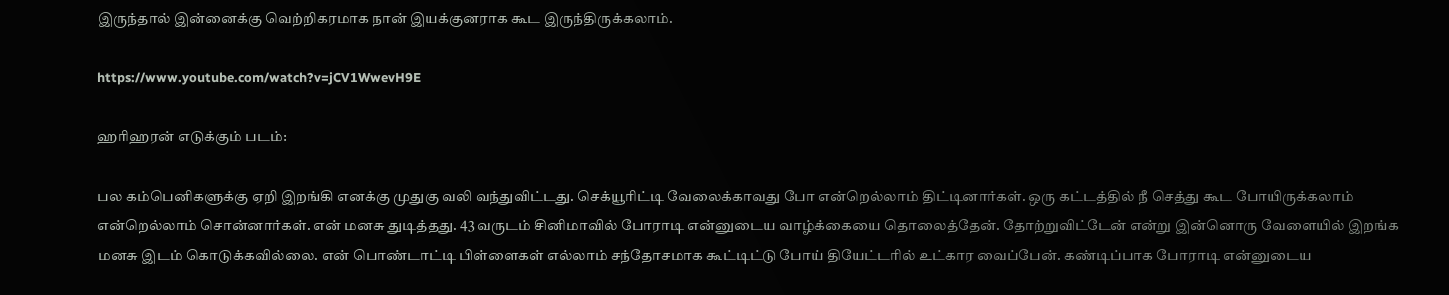இருந்தால் இன்னைக்கு வெற்றிகரமாக நான் இயக்குனராக கூட இருந்திருக்கலாம்.

https://www.youtube.com/watch?v=jCV1WwevH9E

ஹரிஹரன் எடுக்கும் படம்:

பல கம்பெனிகளுக்கு ஏறி இறங்கி எனக்கு முதுகு வலி வந்துவிட்டது. செக்யூரிட்டி வேலைக்காவது போ என்றெல்லாம் திட்டினார்கள். ஒரு கட்டத்தில் நீ செத்து கூட போயிருக்கலாம் என்றெல்லாம் சொன்னார்கள். என் மனசு துடித்தது. 43 வருடம் சினிமாவில் போராடி என்னுடைய வாழ்க்கையை தொலைத்தேன். தோற்றுவிட்டேன் என்று இன்னொரு வேளையில் இறங்க மனசு இடம் கொடுக்கவில்லை. என் பொண்டாட்டி பிள்ளைகள் எல்லாம் சந்தோசமாக கூட்டிட்டு போய் தியேட்டரில் உட்கார வைப்பேன். கண்டிப்பாக போராடி என்னுடைய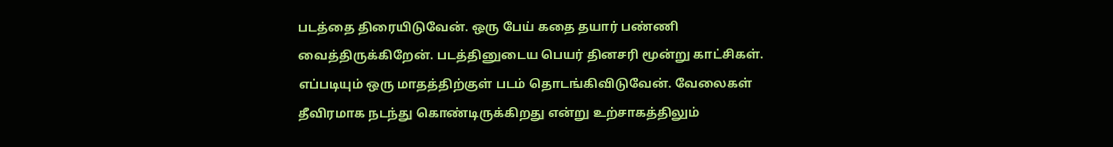படத்தை திரையிடுவேன். ஒரு பேய் கதை தயார் பண்ணி வைத்திருக்கிறேன். படத்தினுடைய பெயர் தினசரி மூன்று காட்சிகள். எப்படியும் ஒரு மாதத்திற்குள் படம் தொடங்கிவிடுவேன். வேலைகள் தீவிரமாக நடந்து கொண்டிருக்கிறது என்று உற்சாகத்திலும்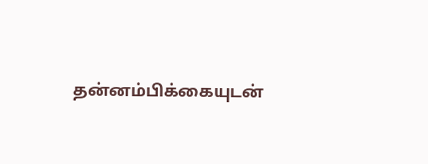தன்னம்பிக்கையுடன்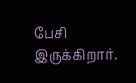பேசி இருக்கிறார்.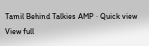Tamil Behind Talkies AMP · Quick view
View full